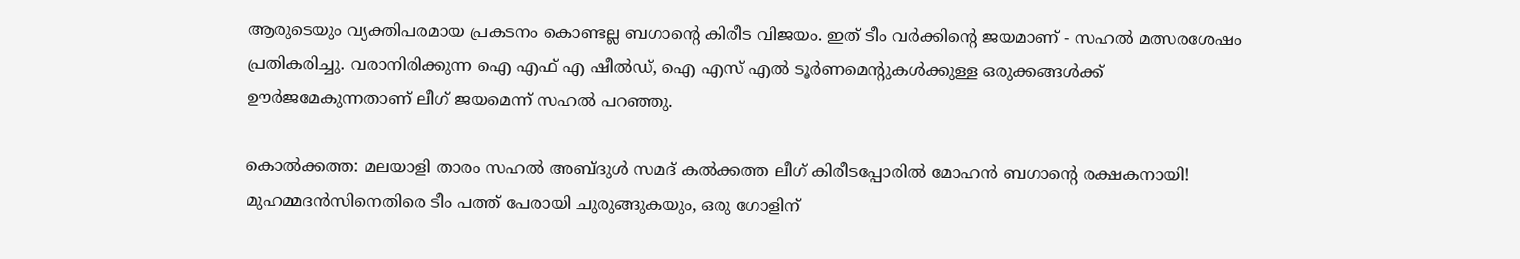ആരുടെയും വ്യക്തിപരമായ പ്രകടനം കൊണ്ടല്ല ബഗാന്റെ കിരീട വിജയം. ഇത്‌ ടീം വര്‍ക്കിന്റെ ജയമാണ്‌ - സഹല്‍ മത്സരശേഷം പ്രതികരിച്ചു. വരാനിരിക്കുന്ന ഐ എഫ്‌ എ ഷീല്‍ഡ്‌, ഐ എസ്‌ എല്‍ ടൂര്‍ണമെന്റുകള്‍ക്കുള്ള ഒരുക്കങ്ങള്‍ക്ക്‌ ഊര്‍ജമേകുന്നതാണ്‌ ലീഗ്‌ ജയമെന്ന്‌ സഹല്‍ പറഞ്ഞു.

കൊല്‍ക്കത്ത: മലയാളി താരം സഹല്‍ അബ്ദുള്‍ സമദ്‌ കല്‍ക്കത്ത ലീഗ്‌ കിരീടപ്പോരില്‍ മോഹന്‍ ബഗാന്റെ രക്ഷകനായി! മുഹമ്മദന്‍സിനെതിരെ ടീം പത്ത്‌ പേരായി ചുരുങ്ങുകയും, ഒരു ഗോളിന്‌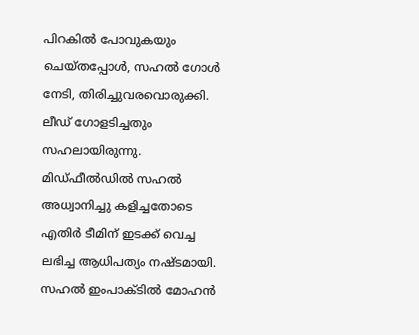പിറകില്‍ പോവുകയും ചെയ്‌തപ്പോള്‍, സഹല്‍ ഗോള്‍ നേടി, തിരിച്ചുവരവൊരുക്കി. ലീഡ്‌ ഗോളടിച്ചതും സഹലായിരുന്നു. മിഡ്‌ഫീല്‍ഡില്‍ സഹല്‍ അധ്വാനിച്ചു കളിച്ചതോടെ എതിര്‍ ടീമിന്‌ ഇടക്ക്‌ വെച്ച ലഭിച്ച ആധിപത്യം നഷ്ടമായി. സഹല്‍ ഇംപാക്ടില്‍ മോഹന്‍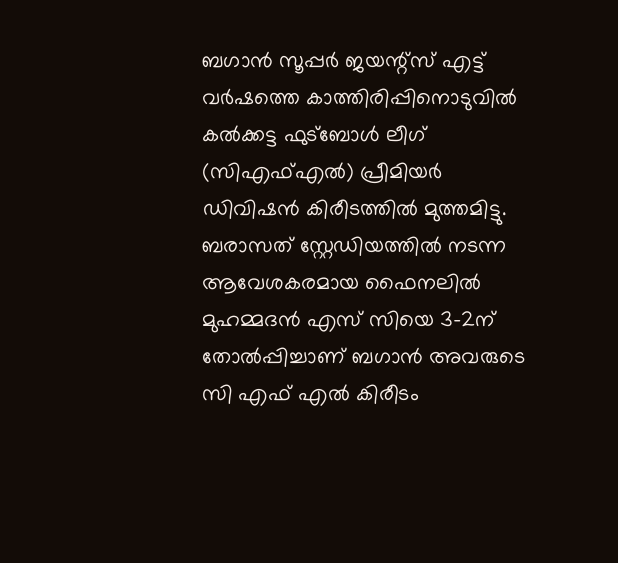ബഗാന്‍ സൂപ്പര്‍ ജയന്റ്‌സ്‌ എട്ട്‌ വര്‍ഷത്തെ കാത്തിരിപ്പിനൊടുവില്‍ കല്‍ക്കട്ട ഫുട്‌ബോള്‍ ലീഗ്‌ (സിഎഫ്‌എല്‍) പ്രീമിയര്‍ ഡിവിഷന്‍ കിരീടത്തില്‍ മുത്തമിട്ടു. ബരാസത്‌ സ്റ്റേഡിയത്തില്‍ നടന്ന ആവേശകരമായ ഫൈനലില്‍ മുഹമ്മദന്‍ എസ്‌ സിയെ 3-2ന്‌ തോല്‍പ്പിച്ചാണ്‌ ബഗാന്‍ അവരുടെ സി എഫ്‌ എല്‍ കിരീടം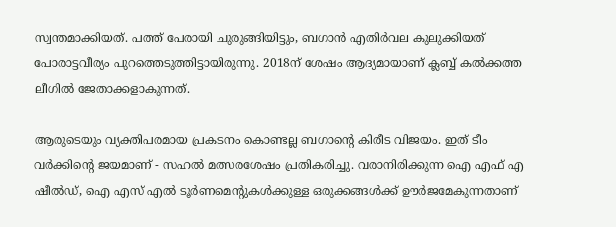സ്വന്തമാക്കിയത്‌. പത്ത്‌ പേരായി ചുരുങ്ങിയിട്ടും, ബഗാന്‍ എതിര്‍വല കുലുക്കിയത്‌ പോരാട്ടവീര്യം പുറത്തെടുത്തിട്ടായിരുന്നു. 2018ന്‌ ശേഷം ആദ്യമായാണ്‌ ക്ലബ്ബ്‌ കല്‍ക്കത്ത ലീഗില്‍ ജേതാക്കളാകുന്നത്‌.

ആരുടെയും വ്യക്തിപരമായ പ്രകടനം കൊണ്ടല്ല ബഗാന്റെ കിരീട വിജയം. ഇത്‌ ടീം വര്‍ക്കിന്റെ ജയമാണ്‌ - സഹല്‍ മത്സരശേഷം പ്രതികരിച്ചു. വരാനിരിക്കുന്ന ഐ എഫ്‌ എ ഷീല്‍ഡ്‌, ഐ എസ്‌ എല്‍ ടൂര്‍ണമെന്റുകള്‍ക്കുള്ള ഒരുക്കങ്ങള്‍ക്ക്‌ ഊര്‍ജമേകുന്നതാണ്‌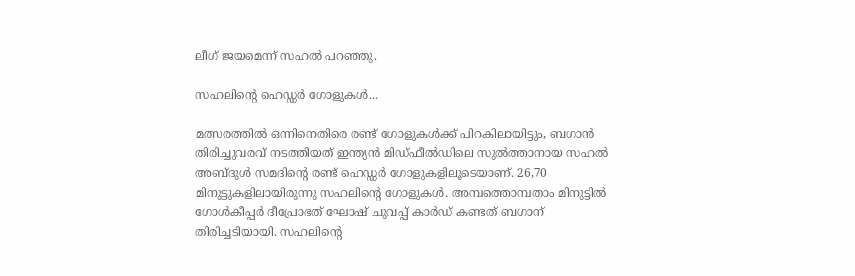ലീഗ്‌ ജയമെന്ന്‌ സഹല്‍ പറഞ്ഞു.

സഹലിന്റെ ഹെഡ്ഡര്‍ ഗോളുകള്‍...

മത്സരത്തില്‍ ഒന്നിനെതിരെ രണ്ട്‌ ഗോളുകള്‍ക്ക്‌ പിറകിലായിട്ടും, ബഗാന്‍ തിരിച്ചുവരവ്‌ നടത്തിയത്‌ ഇന്ത്യന്‍ മിഡ്‌ഫീല്‍ഡിലെ സുല്‍ത്താനായ സഹല്‍ അബ്ദുള്‍ സമദിന്റെ രണ്ട്‌ ഹെഡ്ഡര്‍ ഗോളുകളിലൂടെയാണ്‌. 26,70 മിനുട്ടുകളിലായിരുന്നു സഹലിന്റെ ഗോളുകള്‍. അമ്പത്തൊമ്പതാം മിനുട്ടില്‍ ഗോള്‍കീപ്പര്‍ ദീപ്രോഭത്‌ ഘോഷ്‌ ചുവപ്പ്‌ കാര്‍ഡ്‌ കണ്ടത്‌ ബഗാന്‌ തിരിച്ചടിയായി. സഹലിന്റെ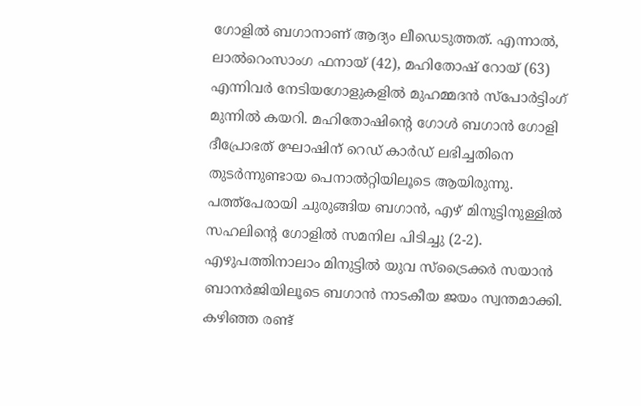ഗോളില്‍ ബഗാനാണ്‌ ആദ്യം ലീഡെടുത്തത്‌. എന്നാല്‍, ലാല്‍റെംസാംഗ ഫനായ്‌ (42), മഹിതോഷ്‌ റോയ്‌ (63) എന്നിവര്‍ നേടിയഗോളുകളില്‍ മുഹമ്മദന്‍ സ്‌പോര്‍ട്ടിംഗ്‌ മുന്നില്‍ കയറി. മഹിതോഷിന്റെ ഗോള്‍ ബഗാന്‍ ഗോളി ദീപ്രോഭത്‌ ഘോഷിന്‌ റെഡ്‌ കാര്‍ഡ്‌ ലഭിച്ചതിനെ തുടര്‍ന്നുണ്ടായ പെനാല്‍റ്റിയിലൂടെ ആയിരുന്നു. പത്ത്‌പേരായി ചുരുങ്ങിയ ബഗാന്‍, എഴ്‌ മിനുട്ടിനുള്ളില്‍ സഹലിന്റെ ഗോളില്‍ സമനില പിടിച്ചു (2-2). എഴുപത്തിനാലാം മിനുട്ടില്‍ യുവ സ്‌ട്രൈക്കര്‍ സയാന്‍ ബാനര്‍ജിയിലൂടെ ബഗാന്‍ നാടകീയ ജയം സ്വന്തമാക്കി. കഴിഞ്ഞ രണ്ട്‌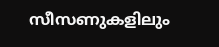സീസണുകളിലും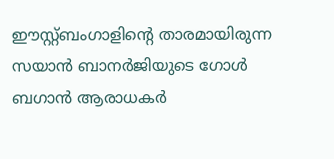ഈസ്റ്റ്‌ബംഗാളിന്റെ താരമായിരുന്ന സയാന്‍ ബാനര്‍ജിയുടെ ഗോള്‍ ബഗാന്‍ ആരാധകര്‍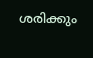ശരിക്കും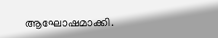ആഘോഷമാക്കി.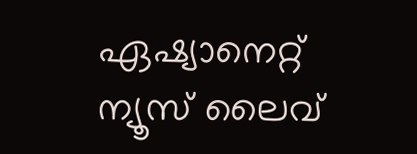ഏഷ്യാനെറ്റ്‌ ന്യൂസ്‌ ലൈവ്‌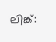ലിങ്ക്‌: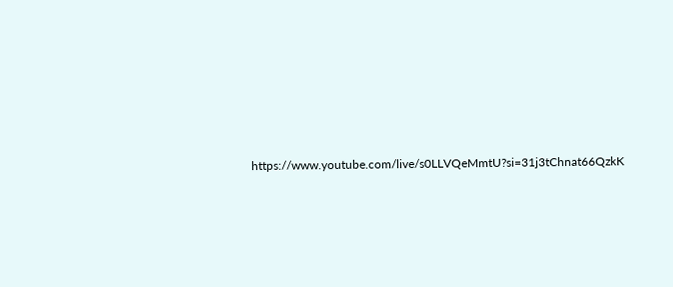https://www.youtube.com/live/s0LLVQeMmtU?si=31j3tChnat66QzkK